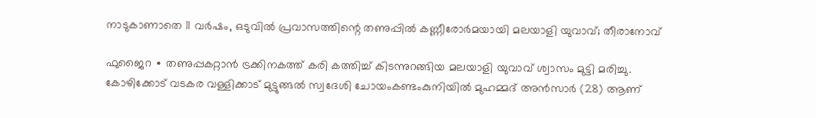നാടുകാണാതെ 11 വർഷം, ഒടുവിൽ പ്രവാസത്തിന്റെ തണുപ്പിൽ കണ്ണീരോർമയായി മലയാളി യുവാവ്; തീരാനോവ്

ഫുജൈറ ∙ തണുപ്പകറ്റാൻ ട്രക്കിനകത്ത് കരി കത്തിച്ച് കിടന്നുറങ്ങിയ മലയാളി യുവാവ് ശ്വാസം മുട്ടി മരിച്ചു. കോഴിക്കോട് വടകര വള്ളിക്കാട് മുട്ടുങ്ങൽ സ്വദേശി ചോയംകണ്ടംകുനിയിൽ മുഹമ്മദ് അൻസാർ (28) ആണ്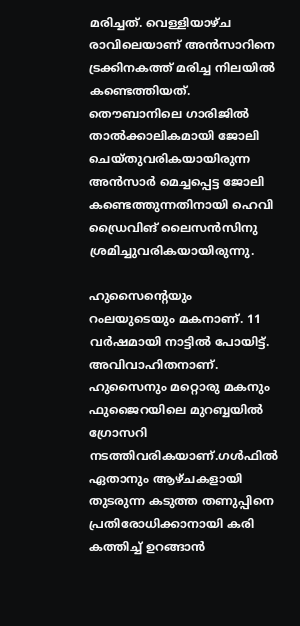മരിച്ചത്. വെള്ളിയാഴ്ച രാവിലെയാണ് അൻസാറിനെ ട്രക്കിനകത്ത് മരിച്ച നിലയിൽ കണ്ടെത്തിയത്. തൌബാനിലെ ഗാരിജിൽ താൽക്കാലികമായി ജോലി ചെയ്തുവരികയായിരുന്ന അൻസാർ മെച്ചപ്പെട്ട ജോലി കണ്ടെത്തുന്നതിനായി ഹെവി ഡ്രൈവിങ് ലൈസൻസിനു ശ്രമിച്ചുവരികയായിരുന്നു.

ഹുസൈന്റെയും റംലയുടെയും മകനാണ്. 11 വർഷമായി നാട്ടിൽ പോയിട്ട്. അവിവാഹിതനാണ്. ഹുസൈനും മറ്റൊരു മകനും ഫുജൈറയിലെ മുറബ്ബയിൽ ഗ്രോസറി നടത്തിവരികയാണ്.ഗൾഫിൽ ഏതാനും ആഴ്ചകളായി തുടരുന്ന കടുത്ത തണുപ്പിനെ പ്രതിരോധിക്കാനായി കരി കത്തിച്ച് ഉറങ്ങാൻ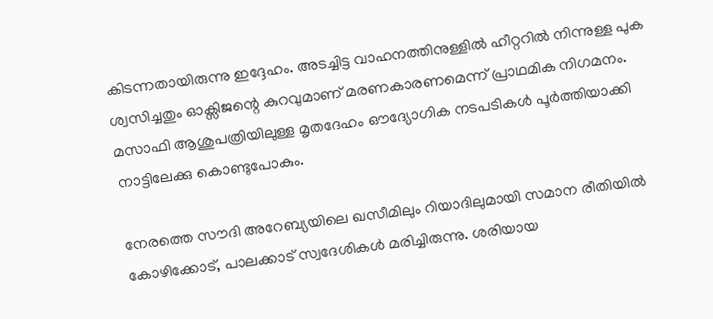കിടന്നതായിരുന്നു ഇദ്ദേഹം. അടച്ചിട്ട വാഹനത്തിനുള്ളിൽ ഹീറ്ററിൽ നിന്നുള്ള പുക ശ്വസിച്ചതും ഓക്സിജന്റെ കുറവുമാണ് മരണകാരണമെന്ന് പ്രാഥമിക നിഗമനം. മസാഫി ആശുപത്രിയിലുള്ള മൃതദേഹം ഔദ്യോഗിക നടപടികൾ പൂർത്തിയാക്കി നാട്ടിലേക്കു കൊണ്ടുപോകും.

നേരത്തെ സൗദി അറേബ്യയിലെ ഖസീമിലും റിയാദിലുമായി സമാന രീതിയിൽ കോഴിക്കോട്, പാലക്കാട് സ്വദേശികൾ മരിച്ചിരുന്നു. ശരിയായ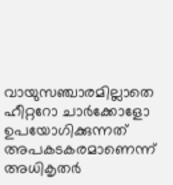വായുസഞ്ചാരമില്ലാതെ ഹീറ്ററോ ചാർക്കോളോ ഉപയോഗിക്കുന്നത് അപകടകരമാണെന്ന് അധികൃതർ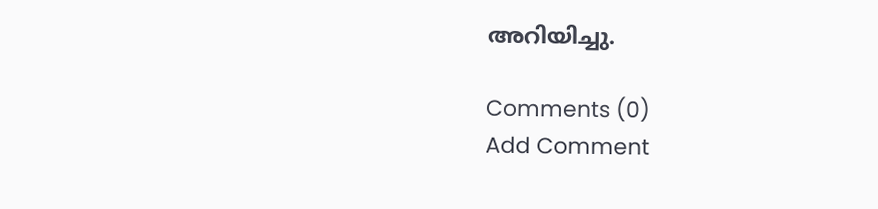അറിയിച്ചു.

Comments (0)
Add Comment